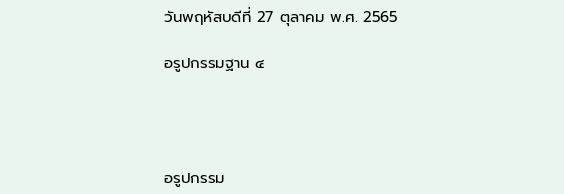วันพฤหัสบดีที่ 27 ตุลาคม พ.ศ. 2565

อรูปกรรมฐาน ๔




อรูปกรรม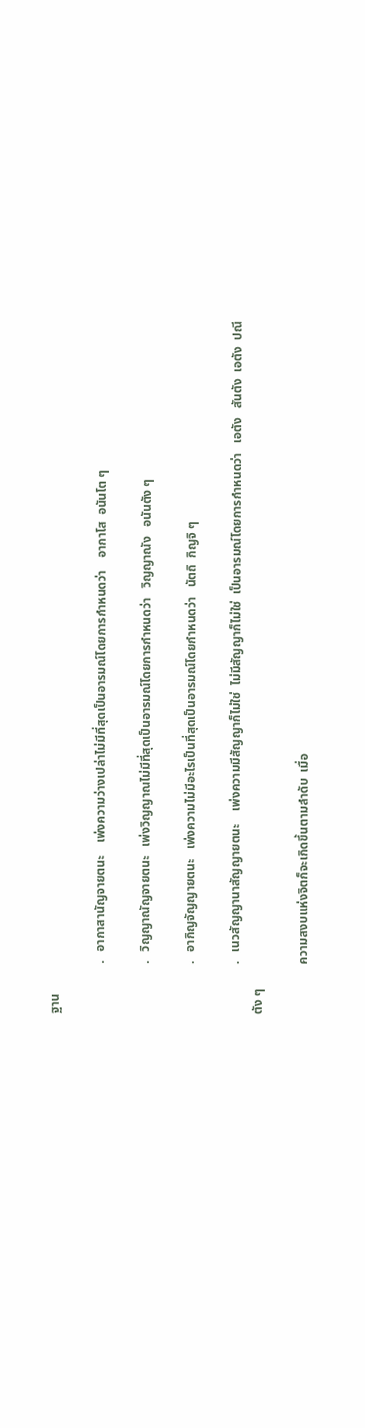ฐาน

                .   อากาสานัญจายตนะ    เพ่งความว่างเปล่าไม่มีที่สุดเป็นอารมณ์โดยการกำหนดว่า    อากาโส  อนันโต ๆ

                .   วิญญาณัญจายตนะ   เพ่งวิญญาณไม่มีที่สุดเป็นอารมณ์โดยการกำหนดว่า   วิญญาณัง   อนันตัง ๆ

                .   อากิญจัญญายตนะ   เพ่งความไม่มีอะไรเป็นที่สุดเป็นอารมณ์โดยกำหนดว่า   นัตถิ  กิญจิ ๆ

                .   เนวสัญญานาสัญญายตนะ    เพ่งความมีสัญญาก็ไม่ใช่  ไม่มีสัญญาก็ไม่ใช่  เป็นอารมณ์โดยการกำหนดว่า   เอตัง   สันตัง  เอตัง  ปณีตัง ๆ

                ความสงบแห่งจิตก็จะเกิดขึ้นตามลำดับ  เมื่อ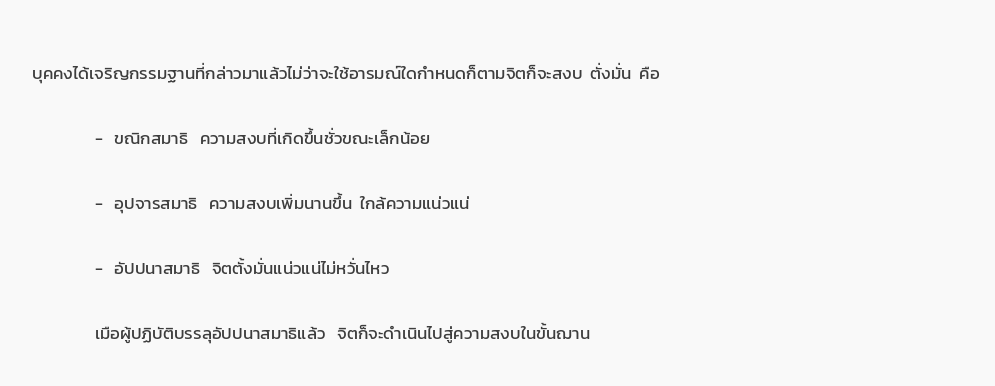บุคคงได้เจริญกรรมฐานที่กล่าวมาแล้วไม่ว่าจะใช้อารมณ์ใดกำหนดก็ตามจิตก็จะสงบ  ตั่งมั่น  คือ

                -   ขณิกสมาธิ   ความสงบที่เกิดขึ้นชั่วขณะเล็กน้อย

                -   อุปจารสมาธิ   ความสงบเพิ่มนานขึ้น  ใกล้ความแน่วแน่

                -   อัปปนาสมาธิ   จิตตั้งมั่นแน่วแน่ไม่หวั่นไหว

                เมือผู้ปฏิบัติบรรลุอัปปนาสมาธิแล้ว   จิตก็จะดำเนินไปสู่ความสงบในขั้นฌาน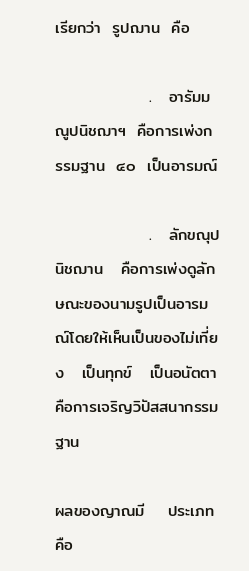เรียกว่า  รูปฌาน  คือ

                .   อารัมมณูปนิชฌาฯ  คือการเพ่งกรรมฐาน  ๔๐  เป็นอารมณ์

                .   ลักขณุปนิชฌาน   คือการเพ่งดูลักษณะของนามรูปเป็นอารมณ์โดยให้เห็นเป็นของไม่เที่ยง   เป็นทุกข์   เป็นอนัตตา  คือการเจริญวิปัสสนากรรมฐาน

ผลของญาณมี    ประเภทคือ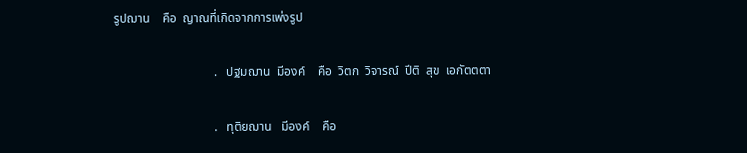รูปฌาน    คือ  ญาณที่เกิดจากการเพ่งรูป

                                .   ปฐมฌาน  มีองค์    คือ  วิตก  วิจารณ์  ปีติ  สุข  เอกัตตตา

                                .   ทุติยฌาน   มีองค์    คือ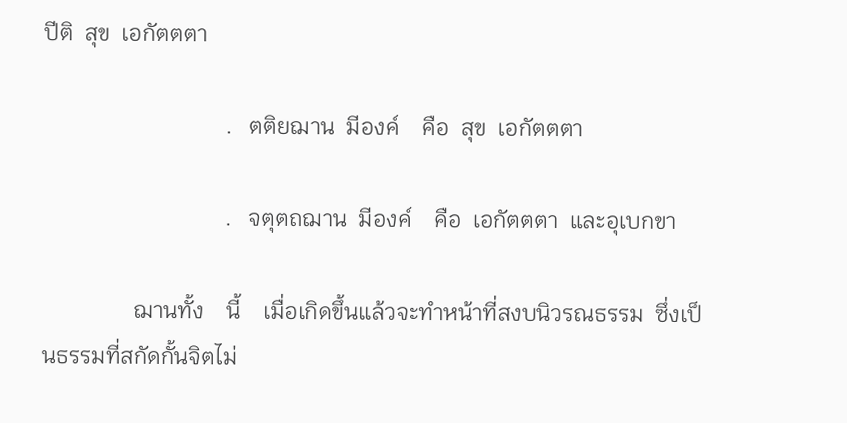ปีติ  สุข  เอกัตตตา

                                .   ตติยฌาน  มีองค์    คือ  สุข  เอกัตตตา

                                .   จตุตถฌาน  มีองค์    คือ  เอกัตตตา  และอุเบกขา

                ฌานทั้ง    นี้    เมื่อเกิดขึ้นแล้วจะทำหน้าที่สงบนิวรณธรรม  ซึ่งเป็นธรรมที่สกัดกั้นจิตไม่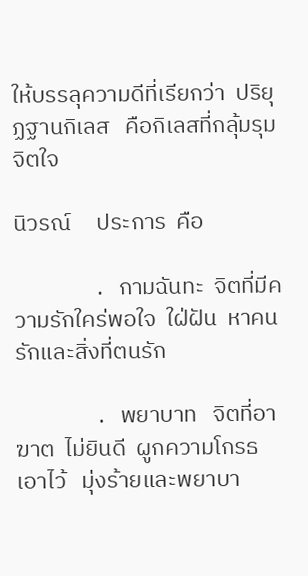ให้บรรลุความดีที่เรียกว่า  ปริยุฏฐานกิเลส   คือกิเลสที่กลุ้มรุมจิตใจ

นิวรณ์     ประการ  คือ

                .   กามฉันทะ  จิตที่มีความรักใคร่พอใจ  ใฝ่ฝัน  หาคนรักและสิ่งที่ตนรัก

                .   พยาบาท   จิตที่อาฆาต  ไม่ยินดี  ผูกความโกรธเอาไว้   มุ่งร้ายและพยาบา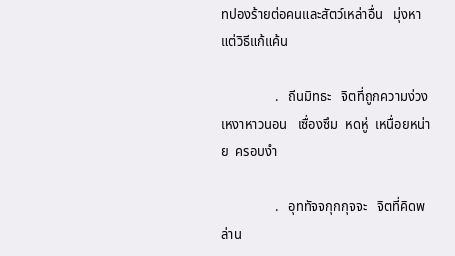ทปองร้ายต่อคนและสัตว์เหล่าอื่น   มุ่งหาแต่วิธีแก้แค้น

                .   ถีนมิทธะ   จิตที่ถูกความง่วงเหงาหาวนอน   เซื่องซึม  หดหู่  เหนื่อยหน่าย  ครอบงำ

                .   อุททัจจกุกกุจจะ   จิตที่คิดพล่าน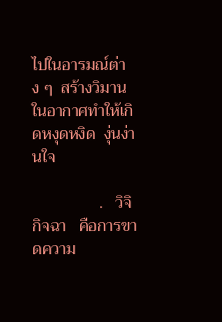ไปในอารมณ์ต่าง ๆ  สร้างวิมานในอากาศทำให้เกิดหงุดหงิด  งุ่นง่านใจ

                .   วิจิกิจฉา   คือการขาดความ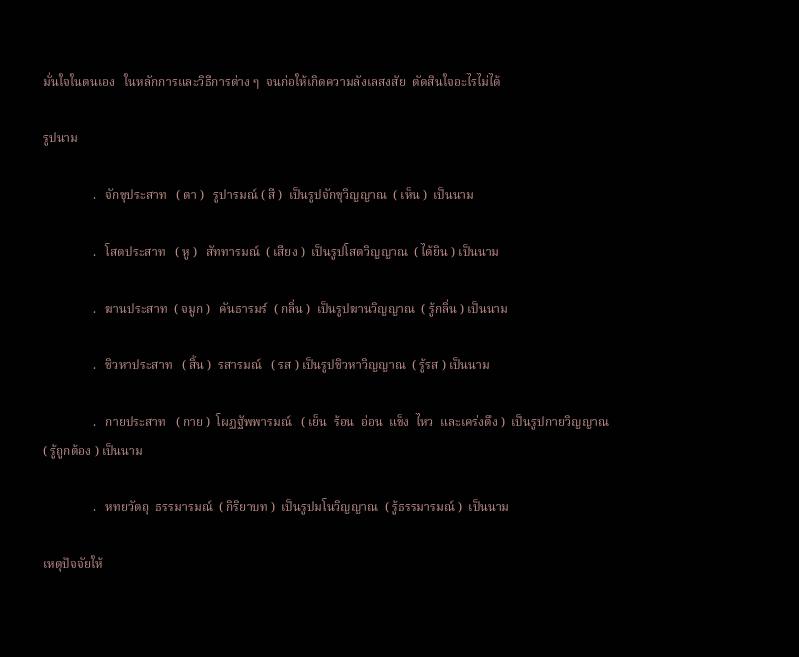มั่นใจในตนเอง   ในหลักการและวิธีการต่าง ๆ  จนก่อให้เกิดความลังเลสงสัย  ตัดสินใจอะไรไม่ได้

รูปนาม

                .   จักขุประสาท   ( ตา )   รูปารมณ์ ( สี )  เป็นรูปจักขุวิญญาณ  ( เห็น )  เป็นนาม

                .   โสตประสาท   ( หู )   สัททารมณ์  ( เสียง )  เป็นรูปโสตวิญญาณ  ( ได้ยิน ) เป็นนาม

                .   ฆานประสาท  ( จมูก )   คันธารมร์  ( กลิ่น )  เป็นรูปฆานวิญญาณ  ( รู้กลิ่น ) เป็นนาม

                .   ชิวหาประสาท   ( สิ้น )  รสารมณ์   ( รส ) เป็นรูปชิวหาวิญญาณ  ( รู้รส ) เป็นนาม

                .   กายประสาท   ( กาย )  โผฏฐัพพารมณ์   ( เย็น  ร้อน  อ่อน  แข็ง  ไหว  และเคร่งตึง )  เป็นรูปกายวิญญาณ                               ( รู้ถูกต้อง ) เป็นนาม

                .   หทยวัตถุ  ธรรมารมณ์  ( กิริยาบท )  เป็นรูปมโนวิญญาณ  ( รู้ธรรมารมณ์ )  เป็นนาม

เหตุปัจจัยให้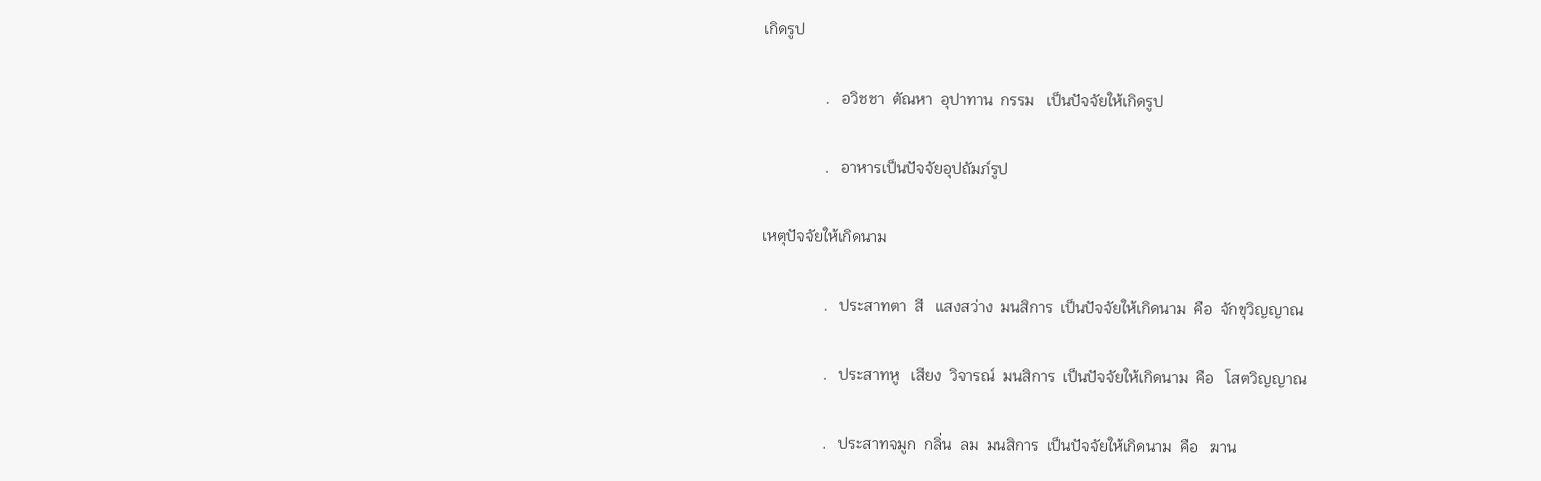เกิดรูป

                .   อวิชชา  ตัณหา  อุปาทาน  กรรม   เป็นปัจจัยให้เกิดรูป

                .   อาหารเป็นปัจจัยอุปถัมภ์รูป

เหตุปัจจัยให้เกิดนาม

                .   ประสาทตา  สี   แสงสว่าง  มนสิการ  เป็นปัจจัยให้เกิดนาม  คือ  จักขุวิญญาณ

                .   ประสาทหู   เสียง  วิจารณ์  มนสิการ  เป็นปัจจัยให้เกิดนาม  คือ   โสตวิญญาณ

                .   ประสาทจมูก  กลิ่น  ลม  มนสิการ  เป็นปัจจัยให้เกิดนาม  คือ   ฆาน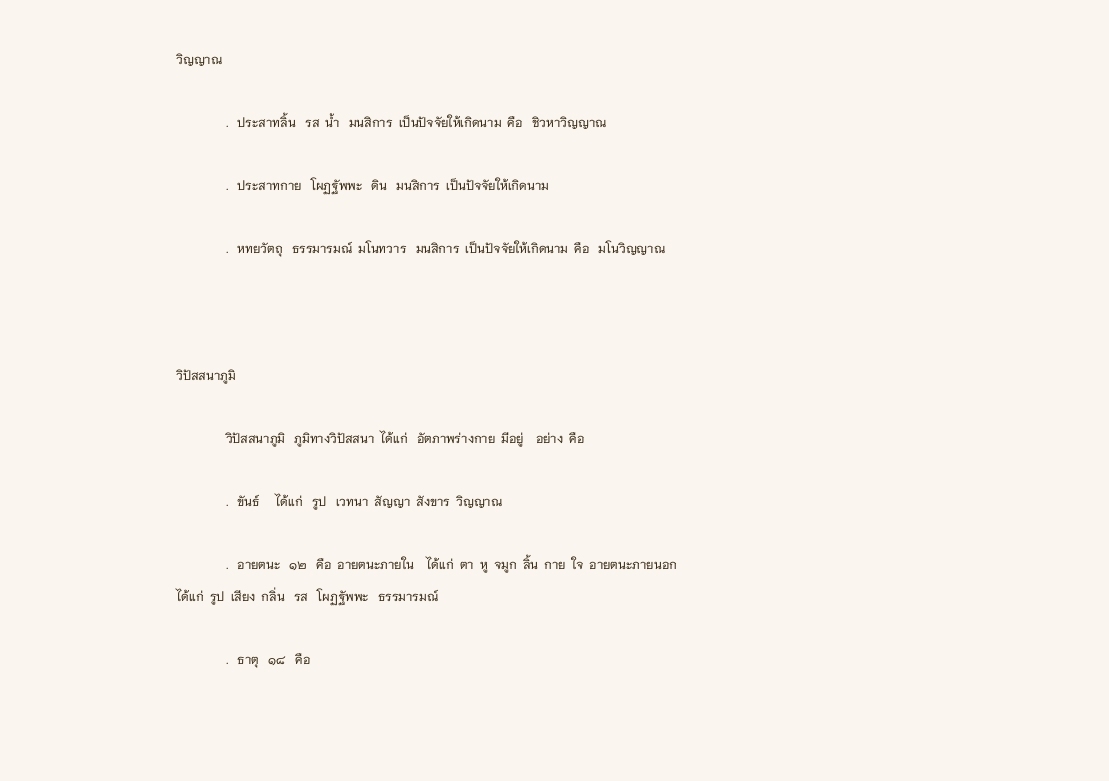วิญญาณ

                .   ประสาทลิ้น   รส  น้ำ   มนสิการ  เป็นปัจจัยให้เกิดนาม  คือ   ชิวหาวิญญาณ

                .   ประสาทกาย   โผฏฐัพพะ   ดิน   มนสิการ  เป็นปัจจัยให้เกิดนาม

                .   หทยวัตถุ   ธรรมารมณ์  มโนทวาร   มนสิการ  เป็นปัจจัยให้เกิดนาม  คือ   มโนวิญญาณ



วิปัสสนาภูมิ

                วิปัสสนาภูมิ   ภูมิทางวิปัสสนา  ได้แก่   อัตภาพร่างกาย  มีอยู่    อย่าง  คือ

                .   ขันธ์     ได้แก่   รูป   เวทนา  สัญญา  สังขาร  วิญญาณ

                .   อายตนะ   ๑๒   คือ  อายตนะภายใน    ได้แก่  ตา  หู  จมูก  ลิ้น  กาย  ใจ  อายตนะภายนอก    ได้แก่  รูป  เสียง  กลิ่น   รส   โผฏฐัพพะ   ธรรมารมณ์

                .   ธาตุ   ๑๘   คือ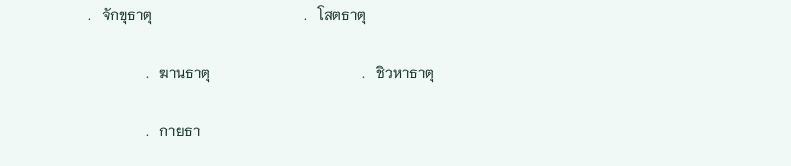.   จักขุธาตุ                                          .   โสตธาตุ

                .   ฆานธาตุ                                          .   ชิวหาธาตุ

                .   กายธา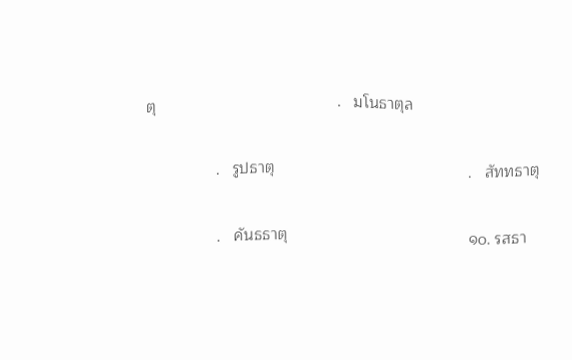ตุ                                          .   มโนธาตุล

                .   รูปธาตุ                                             .   สัททธาตุ

                .   คันธธาตุ                                          ๑๐. รสธา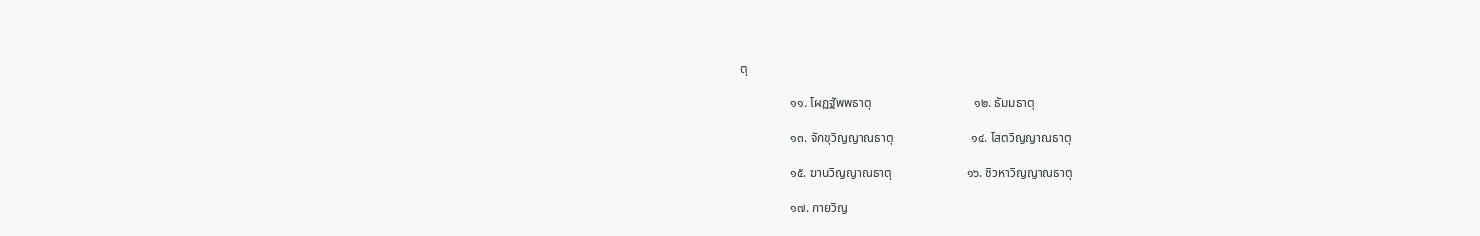ตุ

                ๑๑. โผฏฐัพพธาตุ                                 ๑๒. ธัมมธาตุ

                ๑๓. จักขุวิญญาณธาตุ                         ๑๔. โสตวิญญาณธาตุ

                ๑๕. ฆานวิญญาณธาตุ                        ๑๖. ชิวหาวิญญาณธาตุ

                ๑๗. กายวิญ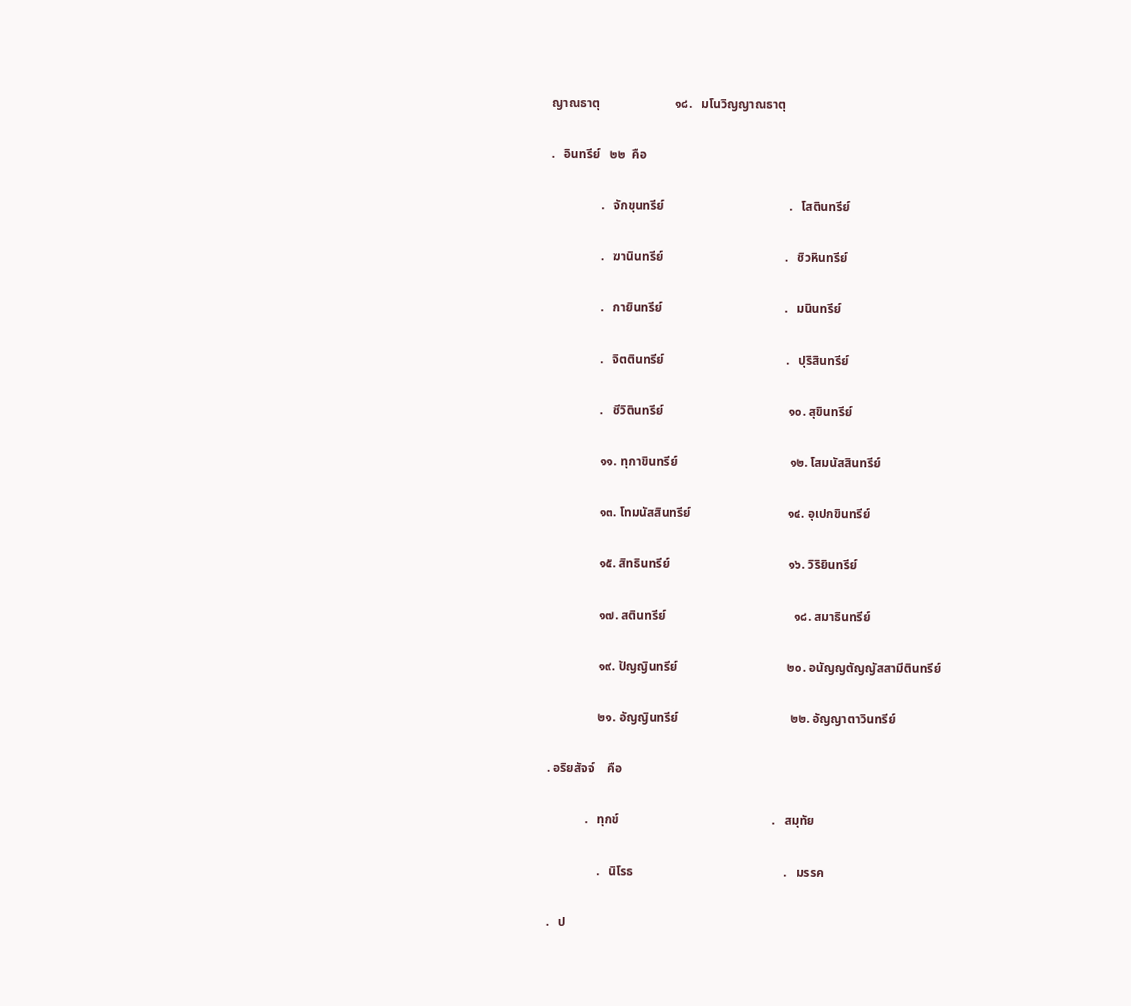ญาณธาตุ                        ๑๘.   มโนวิญญาณธาตุ

.   อินทรีย์   ๒๒  คือ

                .   จักขุนทรีย์                                        .   โสตินทรีย์

                .   ฆานินทรีย์                                       .   ชิวหินทรีย์

                .   กายินทรีย์                                       .   มนินทรีย์

                .   จิตตินทรีย์                                       .   ปุริสินทรีย์

                .   ชีวิตินทรีย์                                        ๑๐. สุขินทรีย์

                ๑๑. ทุกาขินทรีย์                                    ๑๒. โสมนัสสินทรีย์

                ๑๓. โทมนัสสินทรีย์                               ๑๔. อุเปกขินทรีย์

                ๑๕. สิทธินทรีย์                                      ๑๖. วิริยินทรีย์

                ๑๗. สตินทรีย์                                         ๑๘. สมาธินทรีย์

                ๑๙. ปัญญินทรีย์                                   ๒๐. อนัญญตัญญัสสามีตินทรีย์

                ๒๑. อัญญินทรีย์                                    ๒๒. อัญญาตาวินทรีย์

. อริยสัจจ์    คือ

            .   ทุกข์                                                 .   สมุทัย

                .   นิโรธ                                                .   มรรค

.   ป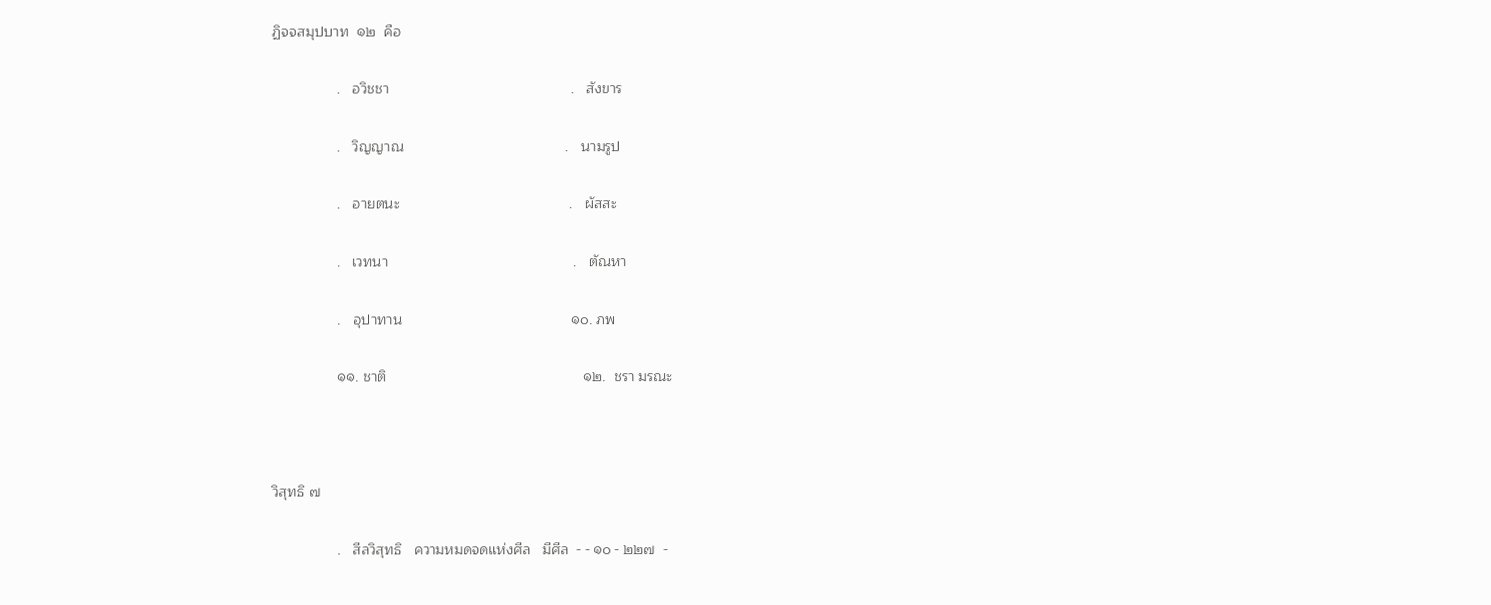ฏิจจสมุปบาท  ๑๒  คือ

                .   อวิชชา                                             .   สังขาร

                .   วิญญาณ                                        .   นามรูป

                .   อายตนะ                                          .   ผัสสะ

                .   เวทนา                                              .   ตัณหา

                .   อุปาทาน                                          ๑๐. ภพ

                ๑๑. ชาติ                                                 ๑๒.  ชรา มรณะ



วิสุทธิ ๗

                .   สีลวิสุทธิ   ความหมดจดแห่งศีล   มีศีล  - - ๑๐ - ๒๒๗  -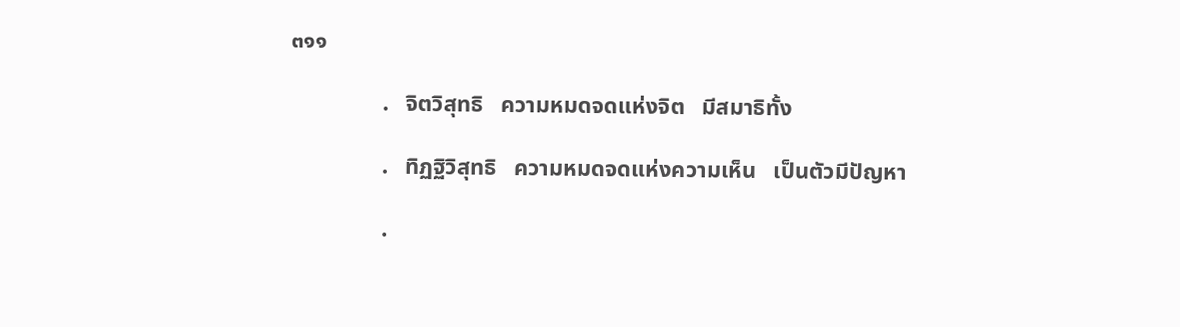๓๑๑

                .   จิตวิสุทธิ   ความหมดจดแห่งจิต   มีสมาธิทั้ง

                .   ทิฏฐิวิสุทธิ   ความหมดจดแห่งความเห็น   เป็นตัวมีปัญหา

                .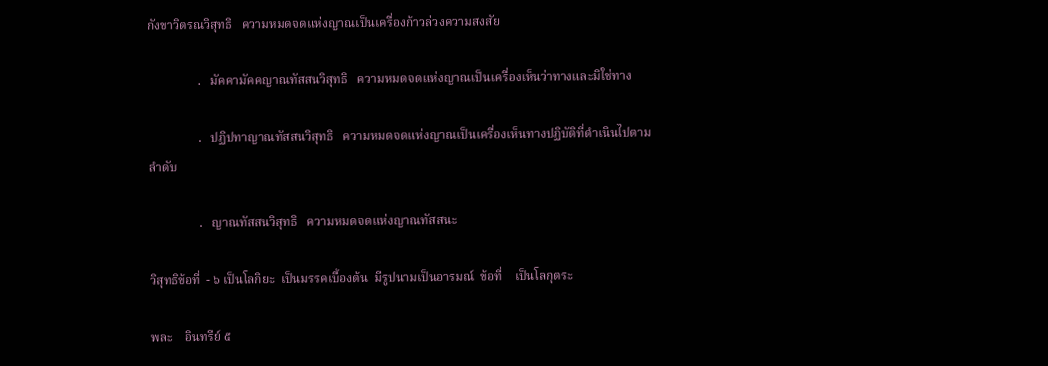กังขาวิตรณวิสุทธิ   ความหมดจดแห่งญาณเป็นเครื่องก้าวล่วงความสงสัย

                .   มัคคามัคคญาณทัสสนวิสุทธิ   ความหมดจดแห่งญาณเป็นเครื่องเห็นว่าทางและมิใช่ทาง

                .   ปฏิปทาญาณทัสสนวิสุทธิ   ความหมดจดแห่งญาณเป็นเครื่องเห็นทางปฏิบัติที่ดำเนินไปตามลำดับ

                .   ญาณทัสสนวิสุทธิ   ความหมดจดแห่งญาณทัสสนะ

วิสุทธิข้อที่  - ๖ เป็นโลกิยะ  เป็นมรรคเบื้องต้น  มีรูปนามเป็นอารมณ์  ข้อที่    เป็นโลกุตระ

พละ    อินทรีย์ ๕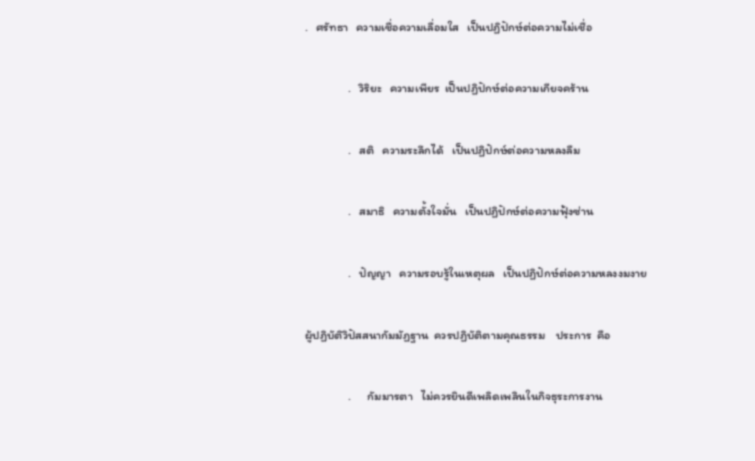.   ศรัทธา   ความเชื่อความเลื่อมใส   เป็นปฏิปักษ์ต่อความไม่เชื่อ

                .   วิริยะ   ความเพียร  เป็นปฏิปักษ์ต่อความเกียจคร้าน

                .   สติ   ความระลึกได้   เป็นปฏิปักษ์ต่อความหลงลืม

                .   สมาธิ   ความตั้งใจมั่น   เป็นปฏิปักษ์ต่อความฟุ้งซ่าน

                .   ปัญญา   ความรอบรู้ในเหตุผล   เป็นปฏิปักษ์ต่อความหลงงมงาย

ผู้ปฏิบัติวิปัสสนากัมมัฏฐาน  ควรปฏิบัติตามคุณธรรม    ประการ  คือ

                .      กัมมารตา   ไม่ควรยินดีเพลิดเพลินในกิจธุระการงาน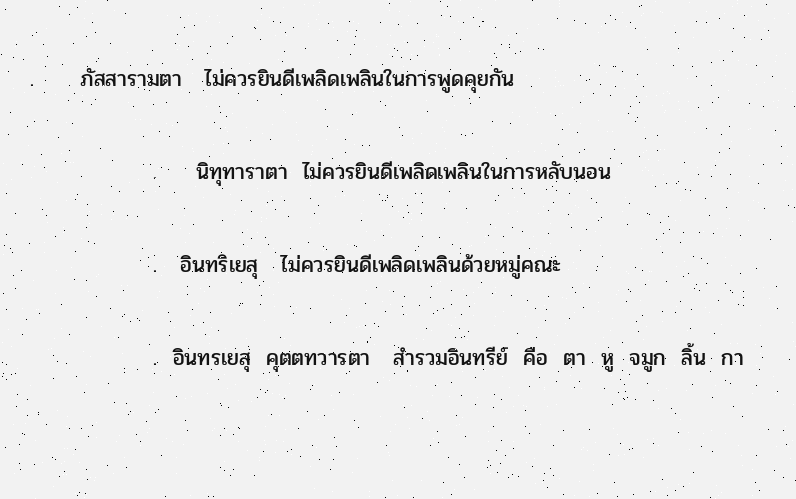.      ภัสสารามตา   ไม่ควรยินดีเพลิดเพลินในการพูดคุยกัน

                .     นิทุทาราตา  ไม่ควรยินดีเพลิดเพลินในการหลับนอน

                .   อินทริเยสุ   ไม่ควรยินดีเพลิดเพลินด้วยหมู่คณะ

                .  อินทรเยสุ  คุตตทวารตา   สำรวมอินทรีย์  คือ  ตา  หู  จมูก  ลิ้น  กา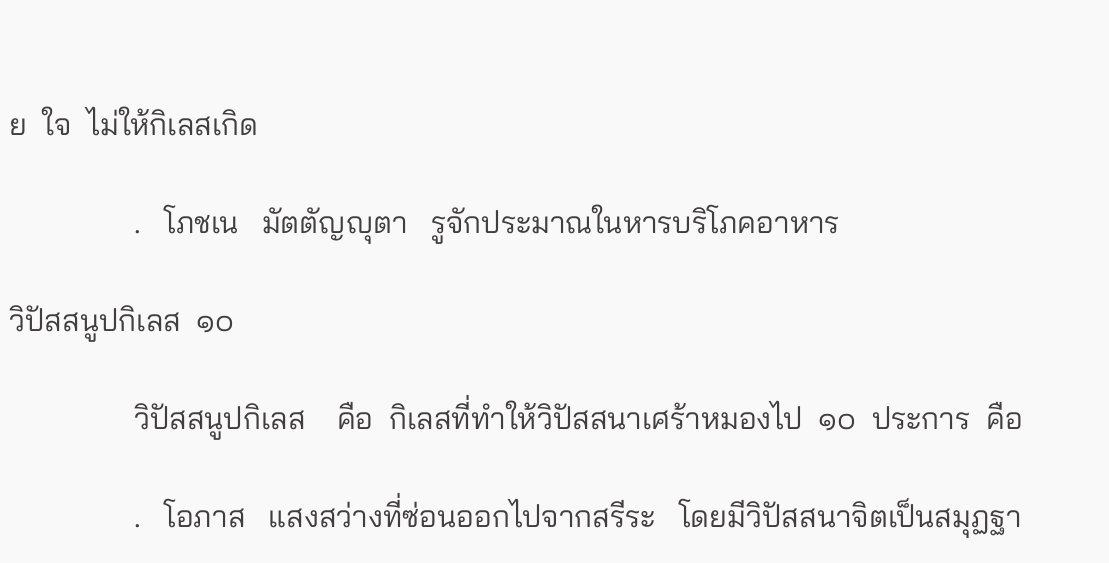ย  ใจ  ไม่ให้กิเลสเกิด

                .   โภชเน   มัตตัญญุตา   รูจักประมาณในหารบริโภคอาหาร

วิปัสสนูปกิเลส  ๑๐

                วิปัสสนูปกิเลส    คือ  กิเลสที่ทำให้วิปัสสนาเศร้าหมองไป  ๑๐  ประการ  คือ

                .   โอภาส   แสงสว่างที่ซ่อนออกไปจากสรีระ   โดยมีวิปัสสนาจิตเป็นสมุฏฐา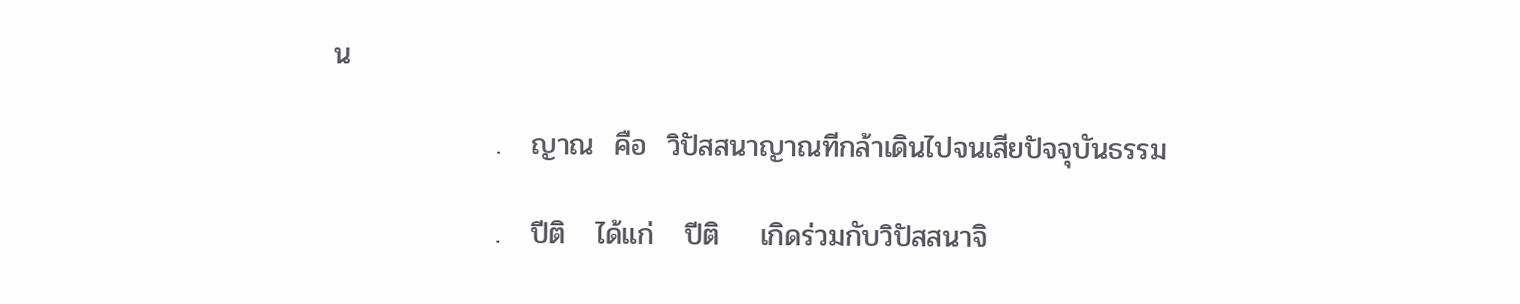น

                .   ญาณ  คือ  วิปัสสนาญาณทีกล้าเดินไปจนเสียปัจจุบันธรรม

                .   ปีติ   ได้แก่   ปีติ    เกิดร่วมกับวิปัสสนาจิ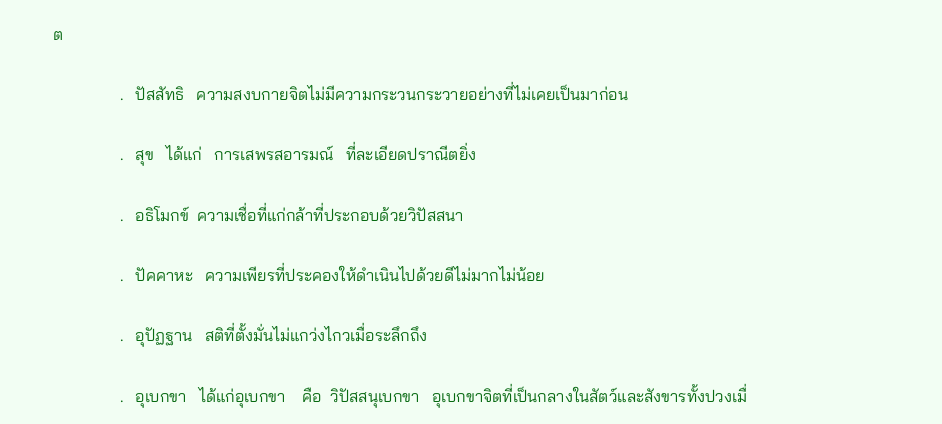ต

                .   ปัสสัทธิ   ความสงบกายจิตไม่มีความกระวนกระวายอย่างที่ไม่เคยเป็นมาก่อน

                .   สุข   ได้แก่   การเสพรสอารมณ์   ที่ละเอียดปราณีตยิ่ง

                .   อธิโมกข์  ความเชื่อที่แก่กล้าที่ประกอบด้วยวิปัสสนา

                .   ปัคคาหะ   ความเพียรที่ประคองให้ดำเนินไปด้วยดีไม่มากไม่น้อย

                .   อุปัฏฐาน   สติที่ตั้งมั่นไม่แกว่งไกวเมื่อระลึกถึง

                .   อุเบกขา   ได้แก่อุเบกขา    คือ  วิปัสสนุเบกขา   อุเบกขาจิตที่เป็นกลางในสัตว์และสังขารทั้งปวงเมื่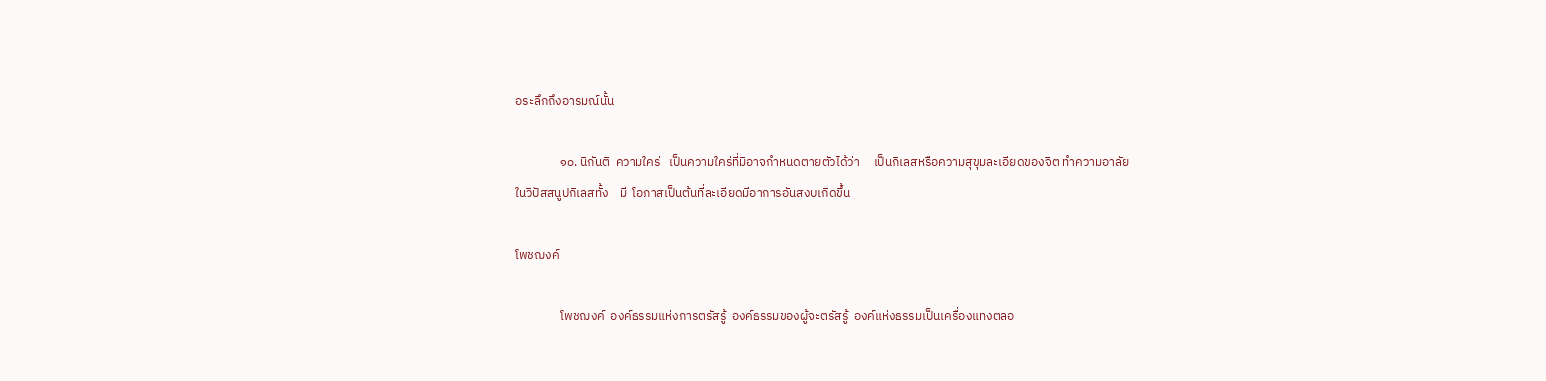อระลึกถึงอารมณ์นั้น

                ๑๐. นิกันติ  ความใคร่   เป็นความใคร่ที่มิอาจกำหนดตายตัวได้ว่า     เป็นกิเลสหรือความสุขุมละเอียดของจิต ทำความอาลัยในวิปัสสนูปกิเลสทั้ง    มี  โอภาสเป็นต้นที่ละเอียดมีอาการอันสงบเกิดขึ้น

โพชฌงค์

                โพชฌงค์  องค์ธรรมแห่งการตรัสรู้  องค์ธรรมของผู้จะตรัสรู้  องค์แห่งธรรมเป็นเครื่องแทงตลอ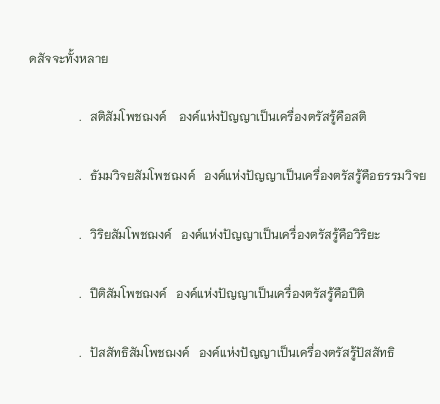ดสัจจะทั้งหลาย

                .   สติสัมโพชฌงค์    องค์แห่งปัญญาเป็นเครื่องตรัสรู้คือสติ

                .   ธัมมวิจยสัมโพชฌงค์   องค์แห่งปัญญาเป็นเครื่องตรัสรู้คือธรรมวิจย

                .   วิริยสัมโพชฌงค์   องค์แห่งปัญญาเป็นเครื่องตรัสรู้คือวิริยะ

                .   ปีติสัมโพชฌงค์   องค์แห่งปัญญาเป็นเครื่องตรัสรู้คือปีติ

                .   ปัสสัทธิสัมโพชฌงค์   องค์แห่งปัญญาเป็นเครื่องตรัสรู้ปัสสัทธิ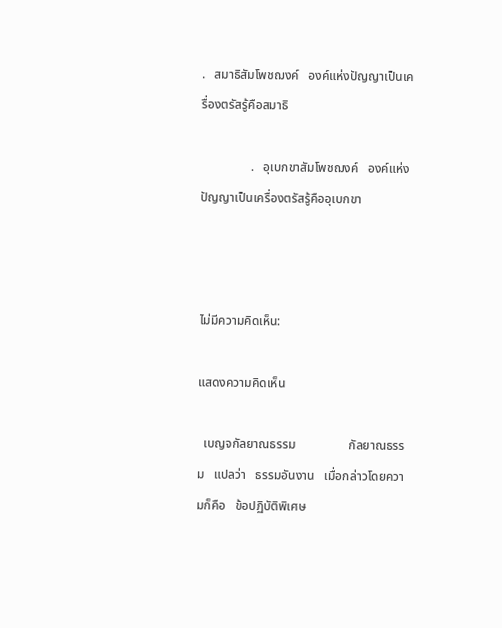.   สมาธิสัมโพชฌงค์   องค์แห่งปัญญาเป็นเครื่องตรัสรู้คือสมาธิ

                .   อุเบกขาสัมโพชฌงค์   องค์แห่งปัญญาเป็นเครื่องตรัสรู้คืออุเบกขา



ไม่มีความคิดเห็น:

แสดงความคิดเห็น

  เบญจกัลยาณธรรม                 กัลยาณธรรม   แปลว่า   ธรรมอันงาน   เมื่อกล่าวโดยความก็คือ   ข้อปฏิบัติพิเศษ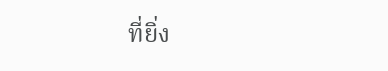ที่ยิ่ง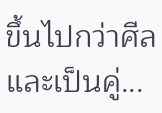ขึ้นไปกว่าศีลและเป็นคู่...